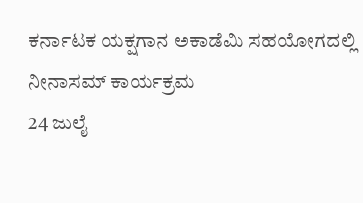ಕರ್ನಾಟಕ ಯಕ್ಷಗಾನ ಅಕಾಡೆಮಿ ಸಹಯೋಗದಲ್ಲಿ
ನೀನಾಸಮ್ ಕಾರ್ಯಕ್ರಮ
24 ಜುಲೈ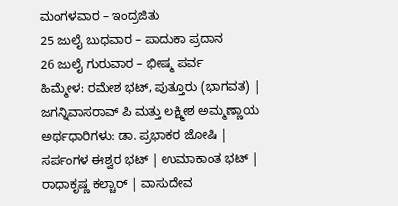ಮಂಗಳವಾರ – ಇಂದ್ರಜಿತು
25 ಜುಲೈ ಬುಧವಾರ – ಪಾದುಕಾ ಪ್ರದಾನ
26 ಜುಲೈ ಗುರುವಾರ – ಭೀಷ್ಮ ಪರ್ವ
ಹಿಮ್ಮೇಳ: ರಮೇಶ ಭಟ್, ಪುತ್ತೂರು (ಭಾಗವತ) | ಜಗನ್ನಿವಾಸರಾವ್ ಪಿ ಮತ್ತು ಲಕ್ಷ್ಮೀಶ ಅಮ್ಮಣ್ಣಾಯ
ಅರ್ಥಧಾರಿಗಳು: ಡಾ. ಪ್ರಭಾಕರ ಜೋಷಿ | ಸರ್ಪಂಗಳ ಈಶ್ವರ ಭಟ್ | ಉಮಾಕಾಂತ ಭಟ್ | ರಾಧಾಕೃಷ್ಣ ಕಲ್ಚಾರ್ | ವಾಸುದೇವ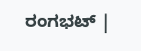ರಂಗಭಟ್ |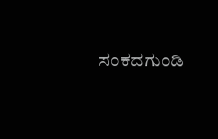ಸಂಕದಗುಂಡಿ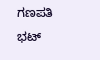ಗಣಪತಿ ಭಟ್